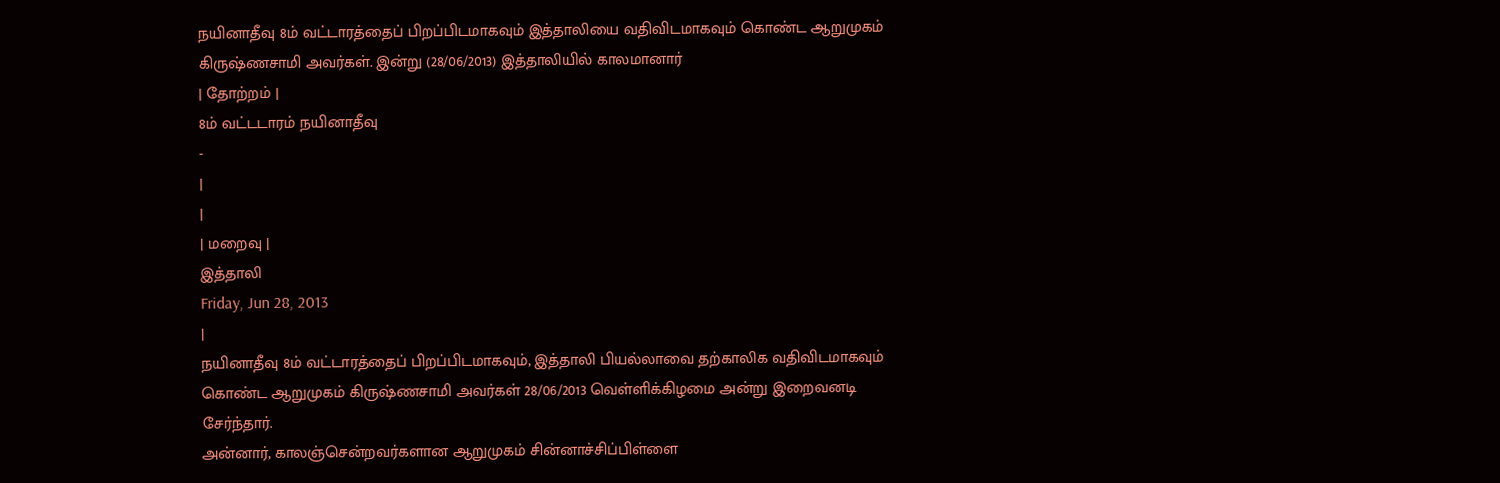நயினாதீவு 8ம் வட்டாரத்தைப் பிறப்பிடமாகவும் இத்தாலியை வதிவிடமாகவும் கொண்ட ஆறுமுகம் கிருஷ்ணசாமி அவர்கள். இன்று (28/06/2013) இத்தாலியில் காலமானார்
| தோற்றம் |
8ம் வட்டடாரம் நயினாதீவு
-
|
|
| மறைவு |
இத்தாலி
Friday, Jun 28, 2013
|
நயினாதீவு 8ம் வட்டாரத்தைப் பிறப்பிடமாகவும், இத்தாலி பியல்லாவை தற்காலிக வதிவிடமாகவும் கொண்ட ஆறுமுகம் கிருஷ்ணசாமி அவர்கள் 28/06/2013 வெள்ளிக்கிழமை அன்று இறைவனடி சேர்ந்தார்.
அன்னார், காலஞ்சென்றவர்களான ஆறுமுகம் சின்னாச்சிப்பிள்ளை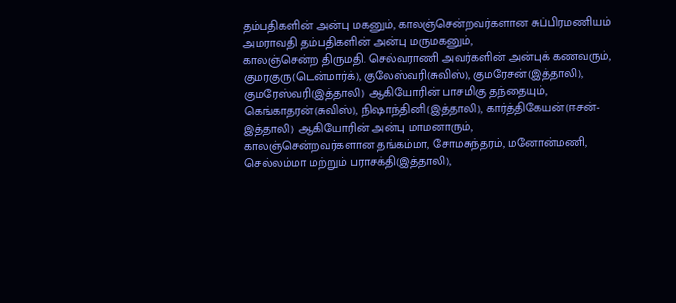தம்பதிகளின் அன்பு மகனும், காலஞ்சென்றவர்களான சுப்பிரமணியம் அமராவதி தம்பதிகளின் அன்பு மருமகனும்,
காலஞ்சென்ற திருமதி. செல்வராணி அவர்களின் அன்புக் கணவரும்,
குமரகுரு(டென்மார்க்), குலேஸ்வரி(சுவிஸ்), குமரேசன்(இத்தாலி), குமரேஸ்வரி(இத்தாலி) ஆகியோரின் பாசமிகு தந்தையும்,
கெங்காதரன்(சுவிஸ்), நிஷாந்தினி(இத்தாலி), கார்த்திகேயன்(ஈசன்- இத்தாலி) ஆகியோரின் அன்பு மாமனாரும்,
காலஞ்சென்றவர்களான தங்கம்மா, சோமசுந்தரம், மனோன்மணி, செல்லம்மா மற்றும் பராசக்தி(இத்தாலி),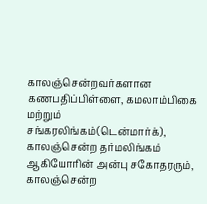காலஞ்சென்றவர்களான கணபதிப்பிள்ளை, கமலாம்பிகை மற்றும் சங்கரலிங்கம்(டென்மார்க்), காலஞ்சென்ற தர்மலிங்கம் ஆகியோரின் அன்பு சகோதரரும்,
காலஞ்சென்ற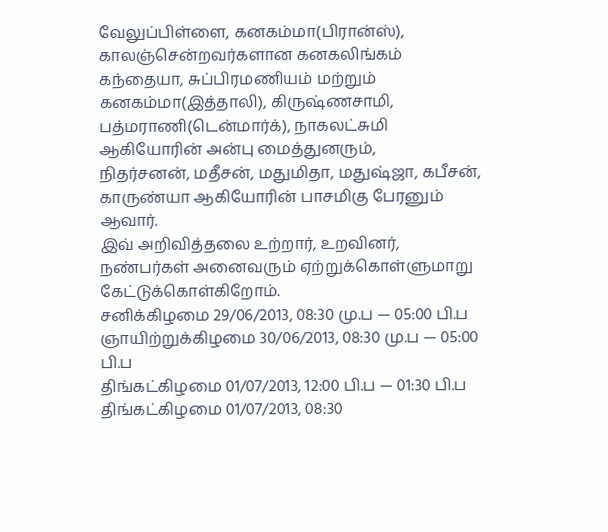வேலுப்பிள்ளை, கனகம்மா(பிரான்ஸ்), காலஞ்சென்றவர்களான கனகலிங்கம் கந்தையா, சுப்பிரமணியம் மற்றும் கனகம்மா(இத்தாலி), கிருஷ்ணசாமி, பத்மராணி(டென்மார்க்), நாகலட்சுமி ஆகியோரின் அன்பு மைத்துனரும்,
நிதர்சனன், மதீசன், மதுமிதா, மதுஷ்ஜா, கபீசன், காருண்யா ஆகியோரின் பாசமிகு பேரனும் ஆவார்.
இவ் அறிவித்தலை உற்றார், உறவினர், நண்பர்கள் அனைவரும் ஏற்றுக்கொள்ளுமாறு கேட்டுக்கொள்கிறோம்.
சனிக்கிழமை 29/06/2013, 08:30 மு.ப — 05:00 பி.ப
ஞாயிற்றுக்கிழமை 30/06/2013, 08:30 மு.ப — 05:00 பி.ப
திங்கட்கிழமை 01/07/2013, 12:00 பி.ப — 01:30 பி.ப
திங்கட்கிழமை 01/07/2013, 08:30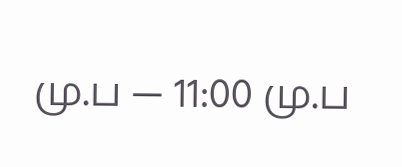மு.ப — 11:00 மு.ப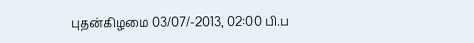புதன்கிழமை 03/07/-2013, 02:00 பி.ப